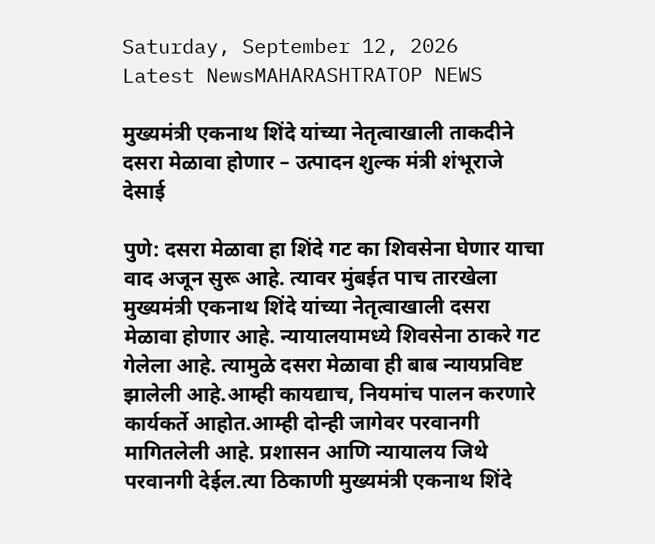Saturday, September 12, 2026
Latest NewsMAHARASHTRATOP NEWS

मुख्यमंत्री एकनाथ शिंदे यांच्या नेतृत्वाखाली ताकदीने दसरा मेळावा होणार – उत्पादन शुल्क मंत्री शंभूराजे देसाई

पुणे: दसरा मेळावा हा शिंदे गट का शिवसेना घेणार याचा वाद अजून सुरू आहे. त्यावर मुंबईत पाच तारखेला मुख्यमंत्री एकनाथ शिंदे यांच्या नेतृत्वाखाली दसरा मेळावा होणार आहे. न्यायालयामध्ये शिवसेना ठाकरे गट गेलेला आहे. त्यामुळे दसरा मेळावा ही बाब न्यायप्रविष्ट झालेली आहे.आम्ही कायद्याच, नियमांच पालन करणारे कार्यकर्ते आहोत.आम्ही दोन्ही जागेवर परवानगी मागितलेली आहे. प्रशासन आणि न्यायालय जिथे परवानगी देईल.त्या ठिकाणी मुख्यमंत्री एकनाथ शिंदे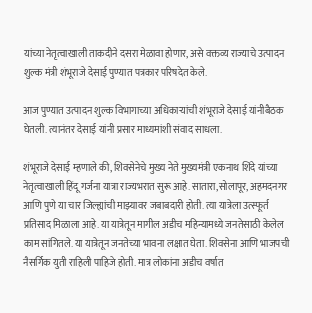यांच्या नेतृत्वाखाली ताकदीने दसरा मेळावा होणार, असे वक्तव्य राज्याचे उत्पादन शुल्क मंत्री शंभूराजे देसाई पुण्यात पत्रकार परिषदेत केले.

आज पुण्यात उत्पादन शुल्क विभागाच्या अधिकार्‍यांची शंभूराजे देसाई यांनीबैठक घेतली. त्यानंतर देसाई यांनी प्रसार माध्यमांशी संवाद साधला.

शंभूराजे देसाई म्हणाले की, शिवसेनेचे मुख्य नेते मुख्यमंत्री एकनाथ शिंदे यांच्या नेतृत्वाखाली हिंदू गर्जना यात्रा राज्यभरात सुरू आहे. सातारा,सोलापूर, अहमदनगर आणि पुणे या चार जिल्ह्यांची माझ्यावर जबाबदारी होती. त्या यात्रेला उत्स्फूर्त प्रतिसाद मिळाला आहे. या यात्रेतून मागील अडीच महिन्यामध्ये जनतेसाठी केलेल काम सांगितले. या यात्रेतून जनतेच्या भावना लक्षात घेता. शिवसेना आणि भाजपची नैसर्गिक युती राहिली पाहिजे होती. मात्र लोकांना अडीच वर्षात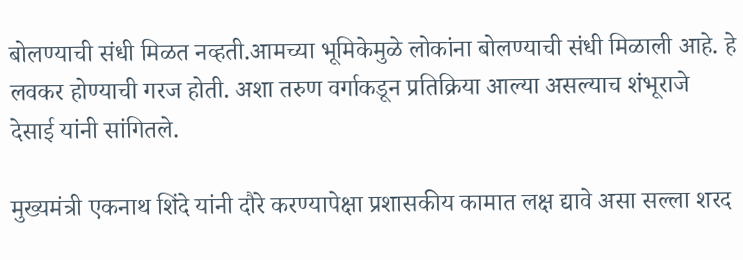बोलण्याची संधी मिळत नव्हती.आमच्या भूमिकेमुळे लोकांना बोलण्याची संधी मिळाली आहे. हे लवकर होण्याची गरज होती. अशा तरुण वर्गाकडून प्रतिक्रिया आल्या असल्याच शंभूराजे देसाई यांनी सांगितले.

मुख्यमंत्री एकनाथ शिंदे यांनी दौरे करण्यापेक्षा प्रशासकीय कामात लक्ष द्यावे असा सल्ला शरद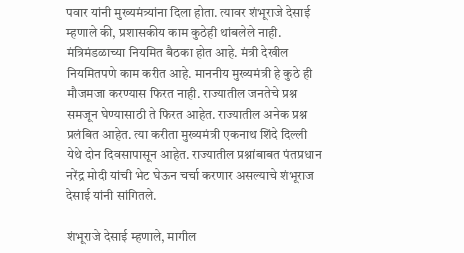पवार यांनी मुख्यमंत्र्यांना दिला होता. त्यावर शंभूराजे देसाई म्हणाले की, प्रशासकीय काम कुठेही थांबलेले नाही. मंत्रिमंडळाच्या नियमित बैठका होत आहे. मंत्री देखील नियमितपणे काम करीत आहे. माननीय मुख्यमंत्री हे कुठे ही मौजमजा करण्यास फिरत नाही. राज्यातील जनतेचे प्रश्न समजून घेण्यासाठी ते फिरत आहेत. राज्यातील अनेक प्रश्न प्रलंबित आहेत. त्या करीता मुख्यमंत्री एकनाथ शिंदे दिल्ली येथे दोन दिवसापासून आहेत. राज्यातील प्रश्नांबाबत पंतप्रधान नरेंद्र मोदी यांची भेट घेऊन चर्चा करणार असल्याचे शंभूराज देसाई यांनी सांगितले.

शंभूराजे देसाई म्हणाले, मागील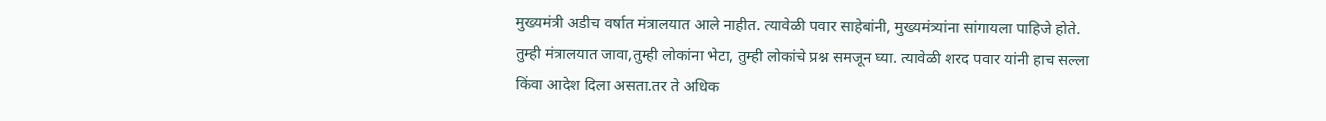मुख्यमंत्री अडीच वर्षात मंत्रालयात आले नाहीत. त्यावेळी पवार साहेबांनी, मुख्यमंत्र्यांना सांगायला पाहिजे होते. तुम्ही मंत्रालयात जावा,तुम्ही लोकांना भेटा, तुम्ही लोकांचे प्रश्न समजून घ्या. त्यावेळी शरद पवार यांनी हाच सल्ला किंवा आदेश दिला असता.तर ते अधिक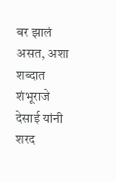बर झालं असत, अशा शब्दात शंभूराजे देसाई यांनी शरद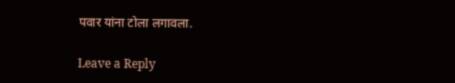पवार यांना टोला लगावला.

Leave a Reply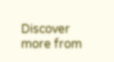Discover more from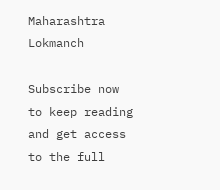Maharashtra Lokmanch

Subscribe now to keep reading and get access to the full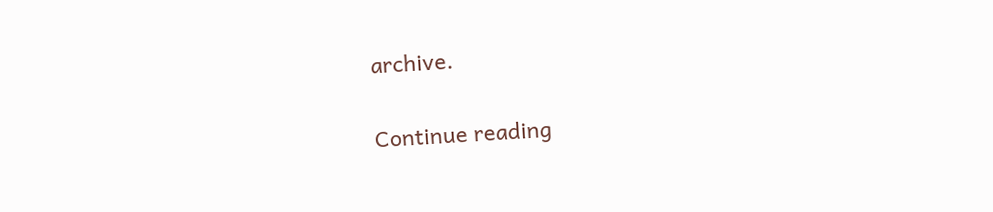archive.

Continue reading